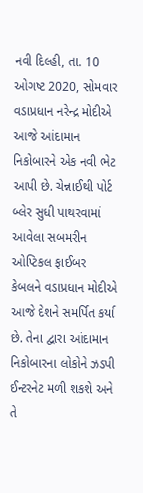નવી દિલ્હી, તા. 10 ઓગષ્ટ 2020, સોમવાર
વડાપ્રધાન નરેન્દ્ર મોદીએ આજે આંદામાન નિકોબારને એક નવી ભેટ આપી છે. ચેન્નાઈથી પોર્ટ બ્લેર સુધી પાથરવામાં આવેલા સબમરીન ઓપ્ટિકલ ફાઈબર કેબલને વડાપ્રધાન મોદીએ આજે દેશને સમર્પિત કર્યા છે. તેના દ્વારા આંદામાન નિકોબારના લોકોને ઝડપી ઈન્ટરનેટ મળી શકશે અને તે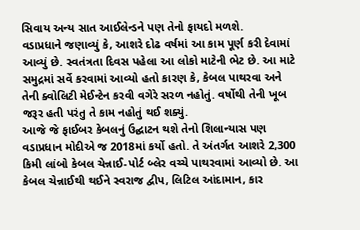સિવાય અન્ય સાત આઈલેન્ડને પણ તેનો ફાયદો મળશે.
વડાપ્રધાને જણાવ્યું કે, આશરે દોઢ વર્ષમાં આ કામ પૂર્ણ કરી દેવામાં આવ્યું છે. સ્વતંત્રતા દિવસ પહેલા આ લોકો માટેની ભેટ છે. આ માટે સમુદ્રમાં સર્વે કરવામાં આવ્યો હતો કારણ કે, કેબલ પાથરવા અને તેની ક્વોલિટી મેઈન્ટેન કરવી વગેરે સરળ નહોતું. વર્ષોથી તેની ખૂબ જરૂર હતી પરંતુ તે કામ નહોતું થઈ શક્યું.
આજે જે ફાઈબર કેબલનું ઉદ્ઘાટન થશે તેનો શિલાન્યાસ પણ વડાપ્રધાન મોદીએ જ 2018માં કર્યો હતો. તે અંતર્ગત આશરે 2,300 કિમી લાંબો કેબલ ચેન્નાઈ-પોર્ટ બ્લેર વચ્ચે પાથરવામાં આવ્યો છે. આ કેબલ ચેન્નાઈથી થઈને સ્વરાજ દ્વીપ, લિટિલ આંદામાન, કાર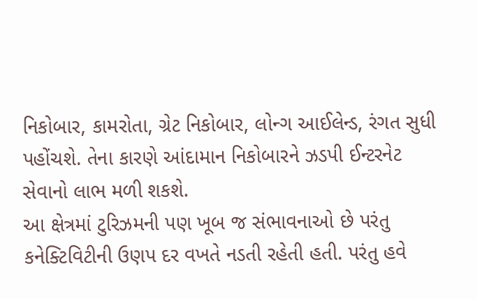નિકોબાર, કામરોતા, ગ્રેટ નિકોબાર, લોન્ગ આઈલેન્ડ, રંગત સુધી પહોંચશે. તેના કારણે આંદામાન નિકોબારને ઝડપી ઈન્ટરનેટ સેવાનો લાભ મળી શકશે.
આ ક્ષેત્રમાં ટુરિઝમની પણ ખૂબ જ સંભાવનાઓ છે પરંતુ કનેક્ટિવિટીની ઉણપ દર વખતે નડતી રહેતી હતી. પરંતુ હવે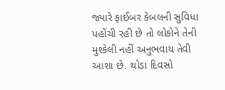જ્યારે ફાઈબર કેબલની સુવિધા પહોંચી રહી છે તો લોકોને તેની મુશ્કેલી નહીં અનુભવાય તેવી આશા છે. થોડા દિવસો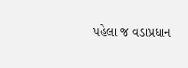પહેલા જ વડાપ્રધાન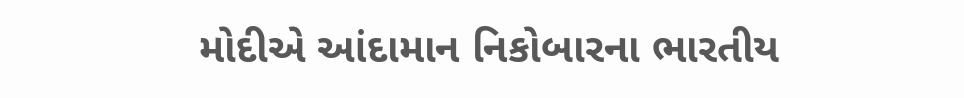મોદીએ આંદામાન નિકોબારના ભારતીય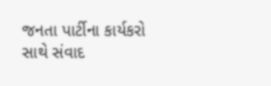જનતા પાર્ટીના કાર્યકરો સાથે સંવાદ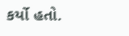કર્યો હતો.